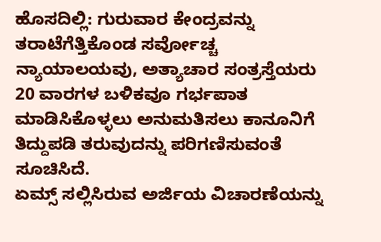ಹೊಸದಿಲ್ಲಿ: ಗುರುವಾರ ಕೇಂದ್ರವನ್ನು ತರಾಟೆಗೆತ್ತಿಕೊಂಡ ಸರ್ವೋಚ್ಚ ನ್ಯಾಯಾಲಯವು, ಅತ್ಯಾಚಾರ ಸಂತ್ರಸ್ತೆಯರು 20 ವಾರಗಳ ಬಳಿಕವೂ ಗರ್ಭಪಾತ ಮಾಡಿಸಿಕೊಳ್ಳಲು ಅನುಮತಿಸಲು ಕಾನೂನಿಗೆ ತಿದ್ದುಪಡಿ ತರುವುದನ್ನು ಪರಿಗಣಿಸುವಂತೆ ಸೂಚಿಸಿದೆ.
ಏಮ್ಸ್ ಸಲ್ಲಿಸಿರುವ ಅರ್ಜಿಯ ವಿಚಾರಣೆಯನ್ನು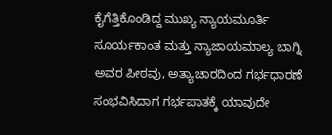ಕೈಗೆತ್ತಿಕೊಂಡಿದ್ದ ಮುಖ್ಯ ನ್ಯಾಯಮೂರ್ತಿ ಸೂರ್ಯಕಾಂತ ಮತ್ತು ನ್ಯಾಜಾಯಮಾಲ್ಯ ಬಾಗ್ನಿ ಅವರ ಪೀಠವು, ಅತ್ಯಾಚಾರದಿಂದ ಗರ್ಭಧಾರಣೆ ಸಂಭವಿಸಿದಾಗ ಗರ್ಭಪಾತಕ್ಕೆ ಯಾವುದೇ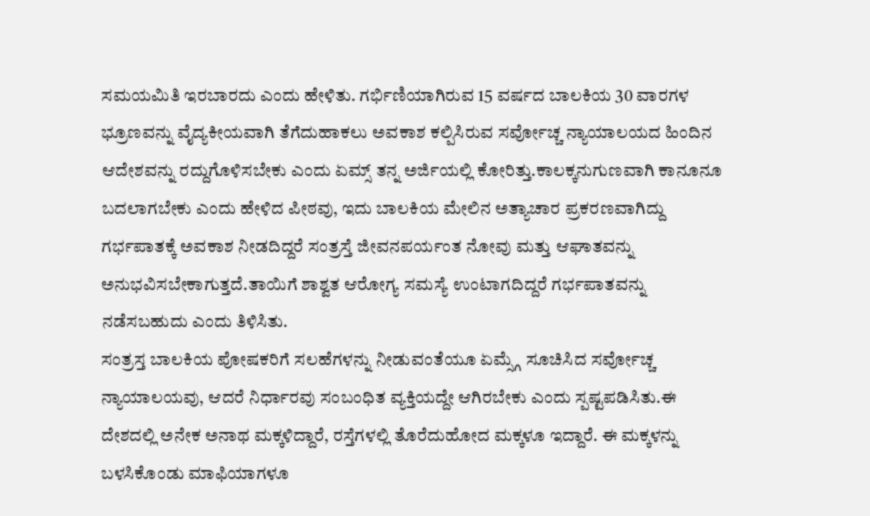ಸಮಯಮಿತಿ ಇರಬಾರದು ಎಂದು ಹೇಳಿತು. ಗರ್ಭಿಣಿಯಾಗಿರುವ 15 ವರ್ಷದ ಬಾಲಕಿಯ 30 ವಾರಗಳ ಭ್ರೂಣವನ್ನು ವೈದ್ಯಕೀಯವಾಗಿ ತೆಗೆದುಹಾಕಲು ಅವಕಾಶ ಕಲ್ಪಿಸಿರುವ ಸರ್ವೋಚ್ಚ ನ್ಯಾಯಾಲಯದ ಹಿಂದಿನ ಆದೇಶವನ್ನು ರದ್ದುಗೊಳಿಸಬೇಕು ಎಂದು ಏಮ್ಸ್ ತನ್ನ ಅರ್ಜಿಯಲ್ಲಿ ಕೋರಿತ್ತು.ಕಾಲಕ್ಕನುಗುಣವಾಗಿ ಕಾನೂನೂ ಬದಲಾಗಬೇಕು ಎಂದು ಹೇಳಿದ ಪೀಠವು, ಇದು ಬಾಲಕಿಯ ಮೇಲಿನ ಅತ್ಯಾಚಾರ ಪ್ರಕರಣವಾಗಿದ್ದು ಗರ್ಭಪಾತಕ್ಕೆ ಅವಕಾಶ ನೀಡದಿದ್ದರೆ ಸಂತ್ರಸ್ತೆ ಜೀವನಪರ್ಯಂತ ನೋವು ಮತ್ತು ಆಘಾತವನ್ನು ಅನುಭವಿಸಬೇಕಾಗುತ್ತದೆ.ತಾಯಿಗೆ ಶಾಶ್ವತ ಆರೋಗ್ಯ ಸಮಸ್ಯೆ ಉಂಟಾಗದಿದ್ದರೆ ಗರ್ಭಪಾತವನ್ನು ನಡೆಸಬಹುದು ಎಂದು ತಿಳಿಸಿತು.
ಸಂತ್ರಸ್ತ ಬಾಲಕಿಯ ಪೋಷಕರಿಗೆ ಸಲಹೆಗಳನ್ನು ನೀಡುವಂತೆಯೂ ಏಮ್ಸ್ಗೆ ಸೂಚಿಸಿದ ಸರ್ವೋಚ್ಚ ನ್ಯಾಯಾಲಯವು, ಆದರೆ ನಿರ್ಧಾರವು ಸಂಬಂಧಿತ ವ್ಯಕ್ತಿಯದ್ದೇ ಆಗಿರಬೇಕು ಎಂದು ಸ್ಪಷ್ಟಪಡಿಸಿತು.ಈ ದೇಶದಲ್ಲಿ ಅನೇಕ ಅನಾಥ ಮಕ್ಕಳಿದ್ದಾರೆ, ರಸ್ತೆಗಳಲ್ಲಿ ತೊರೆದುಹೋದ ಮಕ್ಕಳೂ ಇದ್ದಾರೆ. ಈ ಮಕ್ಕಳನ್ನು ಬಳಸಿಕೊಂಡು ಮಾಫಿಯಾಗಳೂ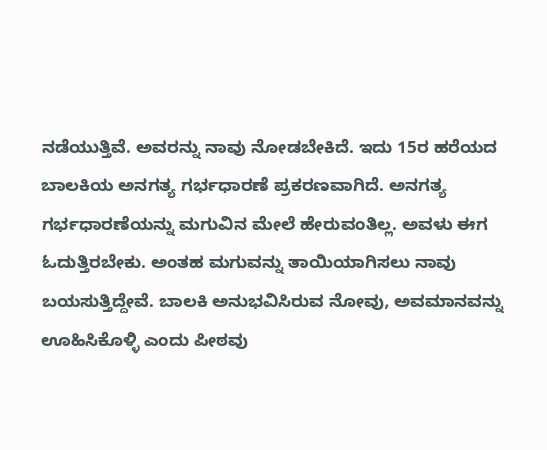ನಡೆಯುತ್ತಿವೆ. ಅವರನ್ನು ನಾವು ನೋಡಬೇಕಿದೆ. ಇದು 15ರ ಹರೆಯದ ಬಾಲಕಿಯ ಅನಗತ್ಯ ಗರ್ಭಧಾರಣೆ ಪ್ರಕರಣವಾಗಿದೆ. ಅನಗತ್ಯ ಗರ್ಭಧಾರಣೆಯನ್ನು ಮಗುವಿನ ಮೇಲೆ ಹೇರುವಂತಿಲ್ಲ. ಅವಳು ಈಗ ಓದುತ್ತಿರಬೇಕು. ಅಂತಹ ಮಗುವನ್ನು ತಾಯಿಯಾಗಿಸಲು ನಾವು ಬಯಸುತ್ತಿದ್ದೇವೆ. ಬಾಲಕಿ ಅನುಭವಿಸಿರುವ ನೋವು, ಅವಮಾನವನ್ನು ಊಹಿಸಿಕೊಳ್ಳಿ ಎಂದು ಪೀಠವು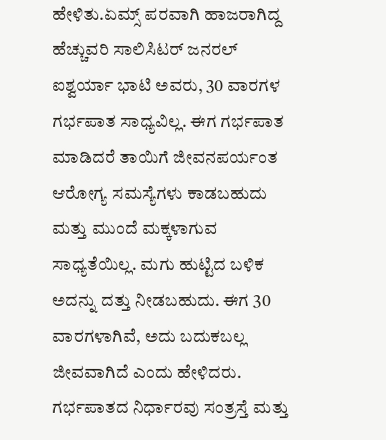ಹೇಳಿತು.ಏಮ್ಸ್ ಪರವಾಗಿ ಹಾಜರಾಗಿದ್ದ ಹೆಚ್ಚುವರಿ ಸಾಲಿಸಿಟರ್ ಜನರಲ್ ಐಶ್ವರ್ಯಾ ಭಾಟಿ ಅವರು, 30 ವಾರಗಳ ಗರ್ಭಪಾತ ಸಾಧ್ಯವಿಲ್ಲ. ಈಗ ಗರ್ಭಪಾತ ಮಾಡಿದರೆ ತಾಯಿಗೆ ಜೀವನಪರ್ಯಂತ ಆರೋಗ್ಯ ಸಮಸ್ಯೆಗಳು ಕಾಡಬಹುದು ಮತ್ತು ಮುಂದೆ ಮಕ್ಕಳಾಗುವ ಸಾಧ್ಯತೆಯಿಲ್ಲ. ಮಗು ಹುಟ್ಟಿದ ಬಳಿಕ ಅದನ್ನು ದತ್ತು ನೀಡಬಹುದು. ಈಗ 30 ವಾರಗಳಾಗಿವೆ, ಅದು ಬದುಕಬಲ್ಲ ಜೀವವಾಗಿದೆ ಎಂದು ಹೇಳಿದರು.
ಗರ್ಭಪಾತದ ನಿರ್ಧಾರವು ಸಂತ್ರಸ್ತೆ ಮತ್ತು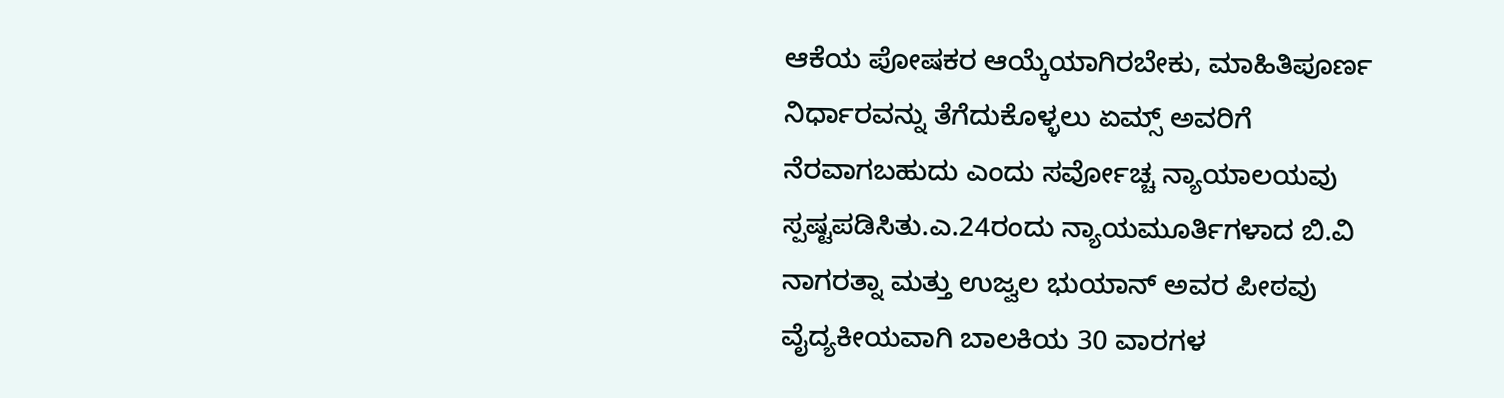ಆಕೆಯ ಪೋಷಕರ ಆಯ್ಕೆಯಾಗಿರಬೇಕು, ಮಾಹಿತಿಪೂರ್ಣ ನಿರ್ಧಾರವನ್ನು ತೆಗೆದುಕೊಳ್ಳಲು ಏಮ್ಸ್ ಅವರಿಗೆ ನೆರವಾಗಬಹುದು ಎಂದು ಸರ್ವೋಚ್ಚ ನ್ಯಾಯಾಲಯವು ಸ್ಪಷ್ಟಪಡಿಸಿತು.ಎ.24ರಂದು ನ್ಯಾಯಮೂರ್ತಿಗಳಾದ ಬಿ.ವಿ ನಾಗರತ್ನಾ ಮತ್ತು ಉಜ್ವಲ ಭುಯಾನ್ ಅವರ ಪೀಠವು ವೈದ್ಯಕೀಯವಾಗಿ ಬಾಲಕಿಯ 30 ವಾರಗಳ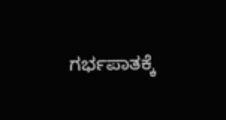ಗರ್ಭಪಾತಕ್ಕೆ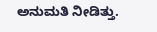ಅನುಮತಿ ನೀಡಿತ್ತು.